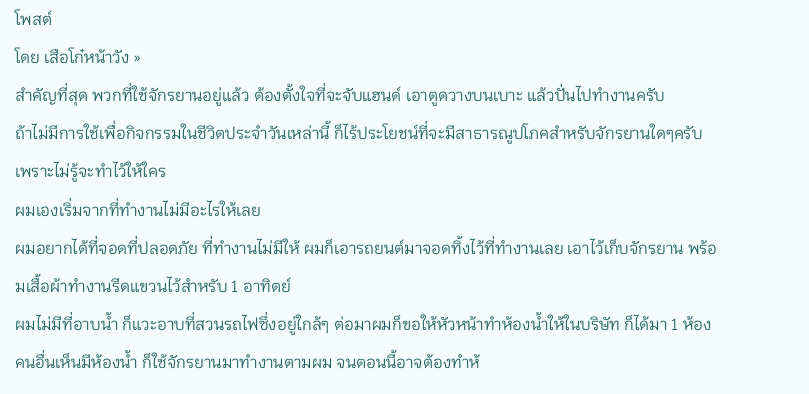โพสต์
โดย เสือโก๋หน้าวัง »
สำคัญที่สุด พวกที่ใช้จักรยานอยู่แล้ว ต้องตั้งใจที่จะจับแฮนด์ เอาตูดวางบนเบาะ แล้วปั่นไปทำงานครับ
ถ้าไม่มีการใช้เพื่อกิจกรรมในชีวิตประจำวันเหล่านี้ ก็ไร้ประโยชน์ที่จะมีสาธารณูปโภคสำหรับจักรยานใดๆครับ เพราะไม่รู้จะทำไว้ให้ใคร
ผมเองเริ่มจากที่ทำงานไม่มีอะไรให้เลย
ผมอยากได้ที่จอดที่ปลอดภัย ที่ทำงานไม่มีให้ ผมก็เอารถยนต์มาจอดทิ้งไว้ที่ทำงานเลย เอาไว้เก็บจักรยาน พร้อมเสื้อผ้าทำงานรีดแขวนไว้สำหรับ 1 อาทิตย์
ผมไม่มีที่อาบน้ำ ก็แวะอาบที่สวนรถไฟซึ่งอยู่ใกล้ๆ ต่อมาผมก็ขอให้หัวหน้าทำห้องน้ำให้ในบริษัท ก็ได้มา 1 ห้อง คนอื่นเห็นมีห้องน้ำ ก็ใช้จักรยานมาทำงานตามผม จนตอนนี้อาจต้องทำห้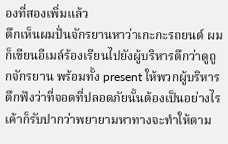องที่สองเพิ่มแล้ว
ตึกเห็นผมปั่นจักรยานหาว่าเกะกะรถยนต์ ผมก็เขียนอีเมล์ร้องเรียนไปยังผู้บริหารตึกว่าดูถูกจักรยาน พร้อมทั้ง present ให้พวกผู้บริหารตึกฟังว่าที่จอดที่ปลอดภัยนั้นต้องเป็นอย่างไร เค้าก็รับปากว่าพยายามหาทางจะทำให้ตาม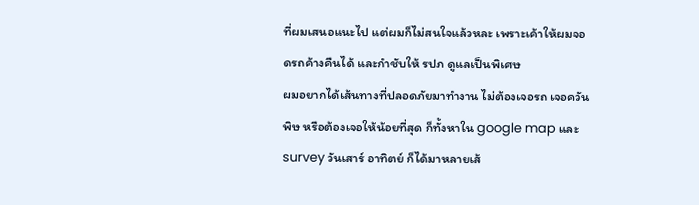ที่ผมเสนอแนะไป แต่ผมก็ไม่สนใจแล้วหละ เพราะเค้าให้ผมจอดรถค้างคืนได้ และกำชับให้ รปภ ดูแลเป็นพิเศษ
ผมอยากได้เส้นทางที่ปลอดภัยมาทำงาน ไม่ต้องเจอรถ เจอควันพิษ หรือต้องเจอให้น้อยที่สุด ก็ทั้งหาใน google map และ survey วันเสาร์ อาทิตย์ ก็ได้มาหลายเส้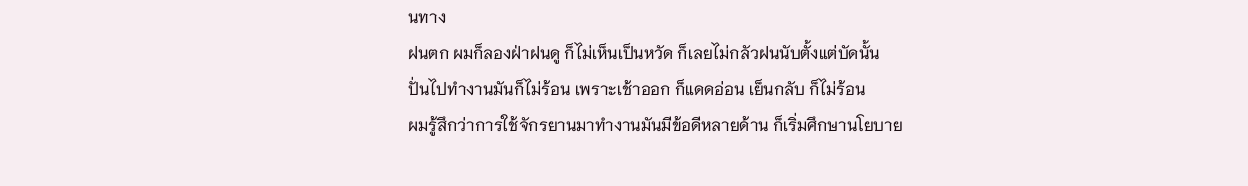นทาง
ฝนตก ผมก็ลองฝ่าฝนดู ก็ไม่เห็นเป็นหวัด ก็เลยไม่กลัวฝนนับตั้งแต่บัดนั้น
ปั่นไปทำงานมันก็ไม่ร้อน เพราะเช้าออก ก็แดดอ่อน เย็นกลับ ก็ไม่ร้อน
ผมรู้สึกว่าการใช้จักรยานมาทำงานมันมีข้อดีหลายด้าน ก็เริ่มศึกษานโยบาย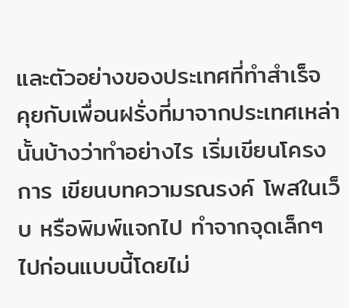และตัวอย่างของประเทศที่ทำสำเร็จ คุยกับเพื่อนฝรั่งที่มาจากประเทศเหล่านั้นบ้างว่าทำอย่างไร เริ่มเขียนโครงการ เขียนบทความรณรงค์ โพสในเว็บ หรือพิมพ์แจกไป ทำจากจุดเล็กๆไปก่อนแบบนี้โดยไม่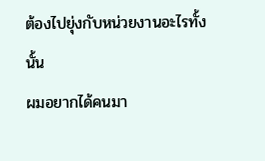ต้องไปยุ่งกับหน่วยงานอะไรทั้งนั้น
ผมอยากได้คนมา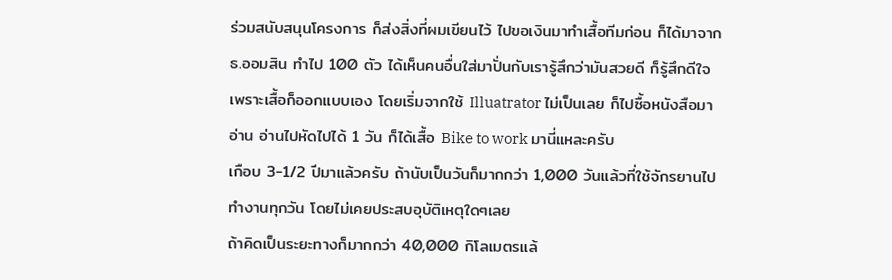ร่วมสนับสนุนโครงการ ก็ส่งสิ่งที่ผมเขียนไว้ ไปขอเงินมาทำเสื้อทีมก่อน ก็ได้มาจาก ธ.ออมสิน ทำไป 100 ตัว ได้เห็นคนอื่นใส่มาปั่นกับเรารู้สึกว่ามันสวยดี ก็รู้สึกดีใจ เพราะเสื้อก็ออกแบบเอง โดยเริ่มจากใช้ Illuatrator ไม่เป็นเลย ก็ไปซื้อหนังสือมาอ่าน อ่านไปหัดไปได้ 1 วัน ก็ได้เสื้อ Bike to work มานี่แหละครับ
เกือบ 3-1/2 ปีมาแล้วครับ ถ้านับเป็นวันก็มากกว่า 1,000 วันแล้วที่ใช้จักรยานไปทำงานทุกวัน โดยไม่เคยประสบอุบัติเหตุใดๆเลย
ถ้าคิดเป็นระยะทางก็มากกว่า 40,000 กิโลเมตรแล้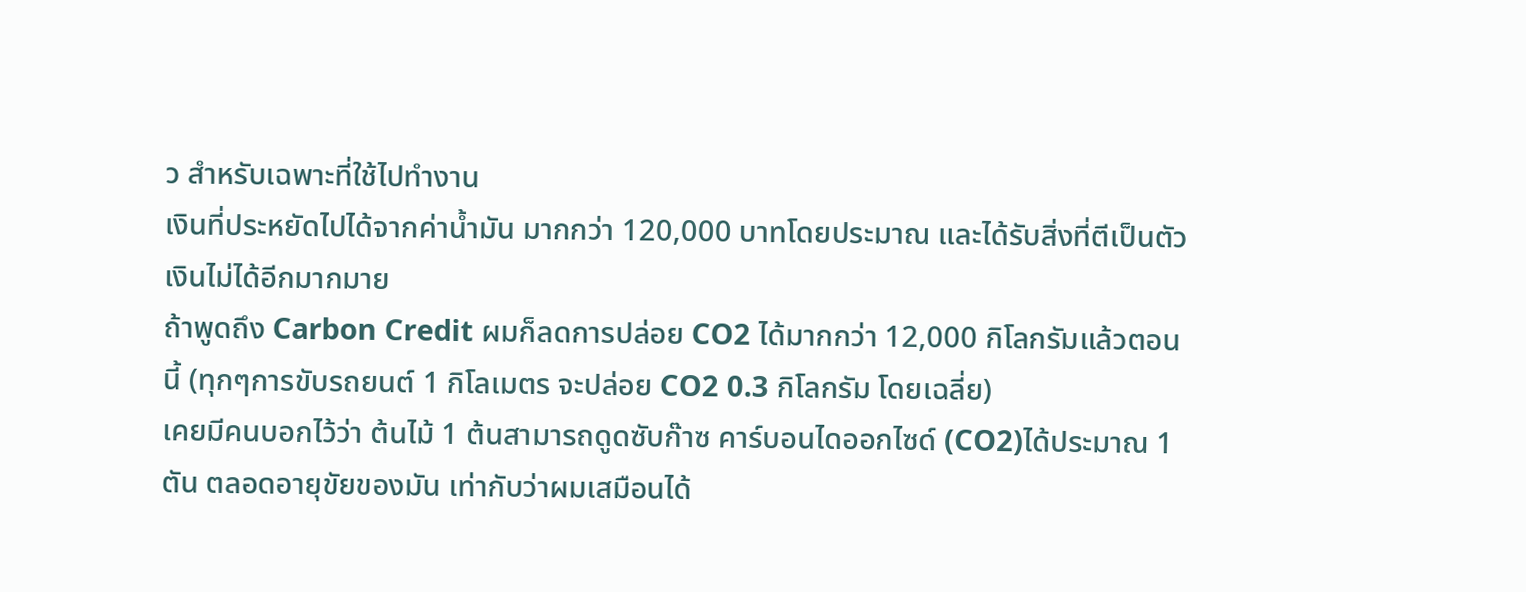ว สำหรับเฉพาะที่ใช้ไปทำงาน
เงินที่ประหยัดไปได้จากค่าน้ำมัน มากกว่า 120,000 บาทโดยประมาณ และได้รับสิ่งที่ตีเป็นตัวเงินไม่ได้อีกมากมาย
ถ้าพูดถึง Carbon Credit ผมก็ลดการปล่อย CO2 ได้มากกว่า 12,000 กิโลกรัมแล้วตอนนี้ (ทุกๆการขับรถยนต์ 1 กิโลเมตร จะปล่อย CO2 0.3 กิโลกรัม โดยเฉลี่ย)
เคยมีคนบอกไว้ว่า ต้นไม้ 1 ต้นสามารถดูดซับก๊าซ คาร์บอนไดออกไซด์ (CO2)ได้ประมาณ 1 ตัน ตลอดอายุขัยของมัน เท่ากับว่าผมเสมือนได้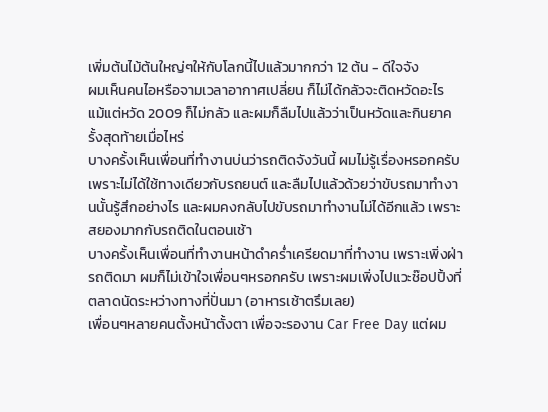เพิ่มต้นไม้ต้นใหญ่ๆให้กับโลกนี้ไปแล้วมากกว่า 12 ต้น - ดีใจจัง
ผมเห็นคนไอหรือจามเวลาอากาศเปลี่ยน ก็ไม่ได้กลัวจะติดหวัดอะไร แม้แต่หวัด 2009 ก็ไม่กลัว และผมก็ลืมไปแล้วว่าเป็นหวัดและกินยาครั้งสุดท้ายเมื่อไหร่
บางครั้งเห็นเพื่อนที่ทำงานบ่นว่ารถติดจังวันนี้ ผมไม่รู้เรื่องหรอกครับ เพราะไม่ได้ใช้ทางเดียวกับรถยนต์ และลืมไปแล้วด้วยว่าขับรถมาทำงานนั้นรู้สึกอย่างไร และผมคงกลับไปขับรถมาทำงานไม่ได้อีกแล้ว เพราะสยองมากกับรถติดในตอนเช้า
บางครั้งเห็นเพื่อนที่ทำงานหน้าดำคร่ำเครียดมาที่ทำงาน เพราะเพิ่งฝ่ารถติดมา ผมก็ไม่เข้าใจเพื่อนๆหรอกครับ เพราะผมเพิ่งไปแวะช๊อปปิ้งที่ตลาดนัดระหว่างทางที่ปั่นมา (อาหารเช้าตรึมเลย)
เพื่อนๆหลายคนตั้งหน้าตั้งตา เพื่อจะรองาน Car Free Day แต่ผม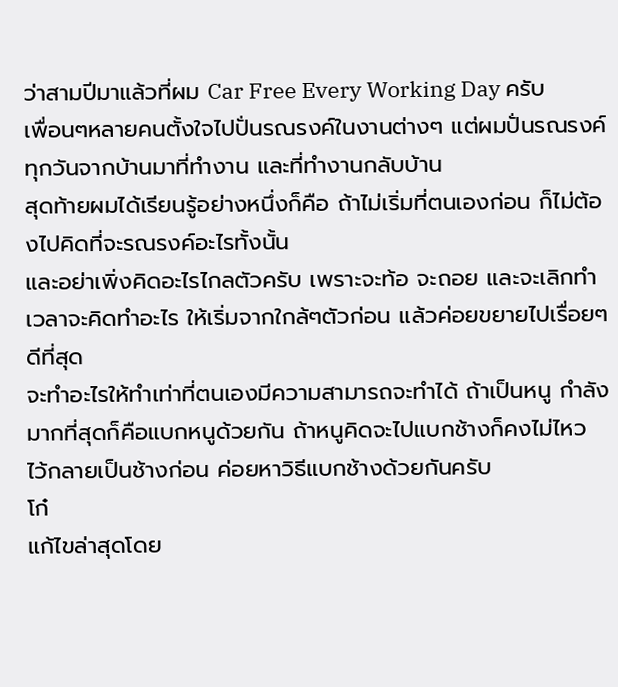ว่าสามปีมาแล้วที่ผม Car Free Every Working Day ครับ
เพื่อนๆหลายคนตั้งใจไปปั่นรณรงค์ในงานต่างๆ แต่ผมปั่นรณรงค์ทุกวันจากบ้านมาที่ทำงาน และที่ทำงานกลับบ้าน
สุดท้ายผมได้เรียนรู้อย่างหนึ่งก็คือ ถ้าไม่เริ่มที่ตนเองก่อน ก็ไม่ต้องไปคิดที่จะรณรงค์อะไรทั้งนั้น
และอย่าเพิ่งคิดอะไรไกลตัวครับ เพราะจะท้อ จะถอย และจะเลิกทำ เวลาจะคิดทำอะไร ให้เริ่มจากใกล้ๆตัวก่อน แล้วค่อยขยายไปเรื่อยๆดีที่สุด
จะทำอะไรให้ทำเท่าที่ตนเองมีความสามารถจะทำได้ ถ้าเป็นหนู กำลังมากที่สุดก็คือแบกหนูด้วยกัน ถ้าหนูคิดจะไปแบกช้างก็คงไม่ไหว ไว้กลายเป็นช้างก่อน ค่อยหาวิธีแบกช้างด้วยกันครับ
โก๋
แก้ไขล่าสุดโดย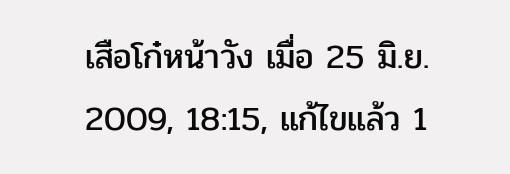เสือโก๋หน้าวัง เมื่อ 25 มิ.ย. 2009, 18:15, แก้ไขแล้ว 1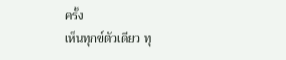ครั้ง
เห็นทุกข์ตัวเดียว ทุ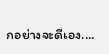กอย่างจะดีเอง....